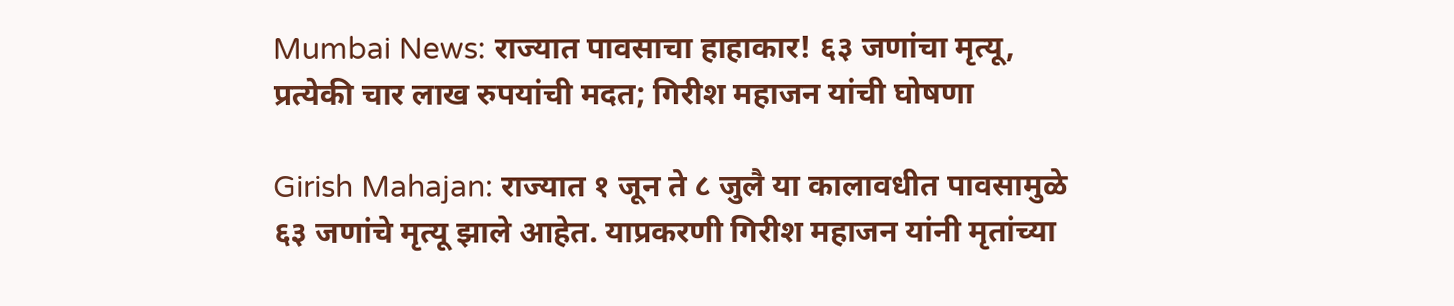Mumbai News: राज्यात पावसाचा हाहाकार! ६३ जणांचा मृत्यू, प्रत्येकी चार लाख रुपयांची मदत; गिरीश महाजन यांची घोषणा

Girish Mahajan: राज्यात १ जून ते ८ जुलै या कालावधीत पावसामुळे ६३ जणांचे मृत्यू झाले आहेत. याप्रकरणी गिरीश महाजन यांनी मृतांच्या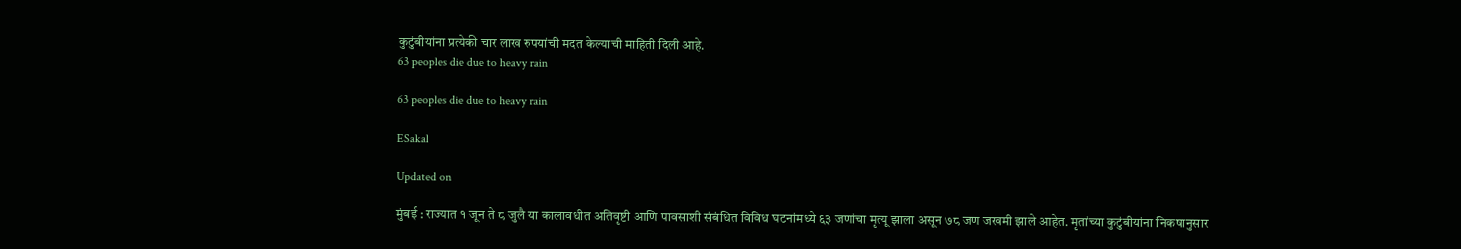कुटुंबीयांना प्रत्येकी चार लाख रुपयांची मदत केल्याची माहिती दिली आहे.
63 peoples die due to heavy rain

63 peoples die due to heavy rain

ESakal

Updated on

मुंबई : राज्यात १ जून ते ८ जुलै या कालावधीत अतिवृष्टी आणि पावसाशी संबंधित विविध घटनांमध्ये ६३ जणांचा मृत्यू झाला असून ७८ जण जखमी झाले आहेत. मृतांच्या कुटुंबीयांना निकषानुसार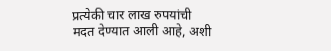प्रत्येकी चार लाख रुपयांची मदत देण्यात आली आहे, अशी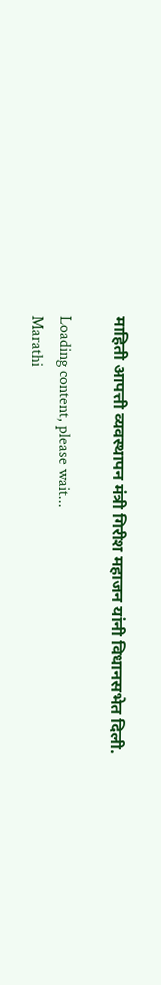माहिती आपत्ती व्यवस्थापन मंत्री गिरीश महाजन यांनी विधानसभेत दिली.

Loading content, please wait...
Marathi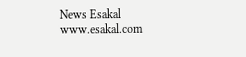News Esakal
www.esakal.com